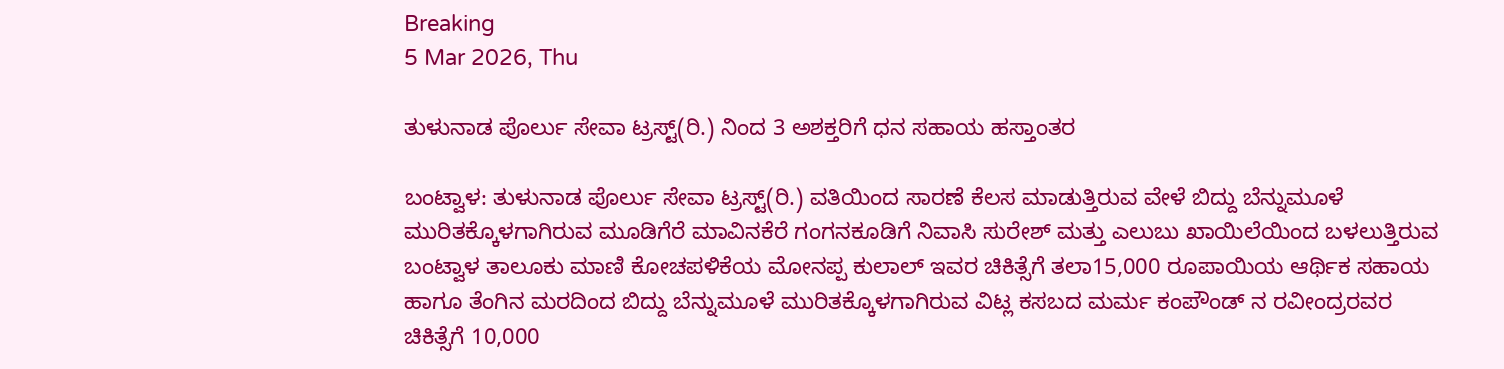Breaking
5 Mar 2026, Thu

ತುಳುನಾಡ ಪೊರ್ಲು ಸೇವಾ ಟ್ರಸ್ಟ್(ರಿ.) ನಿಂದ 3 ಅಶಕ್ತರಿಗೆ ಧನ ಸಹಾಯ ಹಸ್ತಾಂತರ

ಬಂಟ್ವಾಳ: ತುಳುನಾಡ ಪೊರ್ಲು ಸೇವಾ ಟ್ರಸ್ಟ್(ರಿ.) ವತಿಯಿಂದ ಸಾರಣೆ ಕೆಲಸ ಮಾಡುತ್ತಿರುವ ವೇಳೆ ಬಿದ್ದು ಬೆನ್ನುಮೂಳೆ ಮುರಿತಕ್ಕೊಳಗಾಗಿರುವ ಮೂಡಿಗೆರೆ ಮಾವಿನಕೆರೆ ಗಂಗನಕೂಡಿಗೆ ನಿವಾಸಿ ಸುರೇಶ್ ಮತ್ತು ಎಲುಬು ಖಾಯಿಲೆಯಿಂದ ಬಳಲುತ್ತಿರುವ ಬಂಟ್ವಾಳ ತಾಲೂಕು ಮಾಣಿ ಕೋಚಪಳಿಕೆಯ ಮೋನಪ್ಪ ಕುಲಾಲ್ ಇವರ ಚಿಕಿತ್ಸೆಗೆ ತಲಾ15,000 ರೂಪಾಯಿಯ ಆರ್ಥಿಕ ಸಹಾಯ ಹಾಗೂ ತೆಂಗಿನ ಮರದಿಂದ ಬಿದ್ದು ಬೆನ್ನುಮೂಳೆ ಮುರಿತಕ್ಕೊಳಗಾಗಿರುವ ವಿಟ್ಲ ಕಸಬದ ಮರ್ಮ ಕಂಪೌಂಡ್ ನ ರವೀಂದ್ರರವರ ಚಿಕಿತ್ಸೆಗೆ 10,000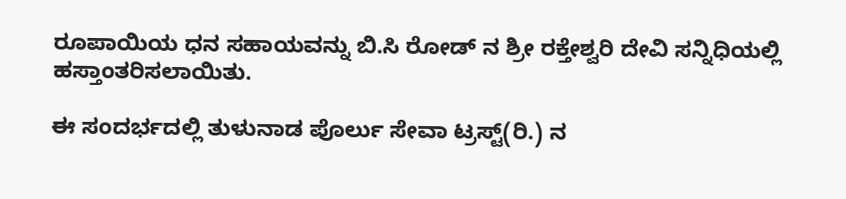ರೂಪಾಯಿಯ ಧನ ಸಹಾಯವನ್ನು ಬಿ.ಸಿ ರೋಡ್ ನ ಶ್ರೀ ರಕ್ತೇಶ್ವರಿ ದೇವಿ ಸನ್ನಿಧಿಯಲ್ಲಿ ಹಸ್ತಾಂತರಿಸಲಾಯಿತು.

ಈ ಸಂದರ್ಭದಲ್ಲಿ ತುಳುನಾಡ ಪೊರ್ಲು ಸೇವಾ ಟ್ರಸ್ಟ್(ರಿ.) ನ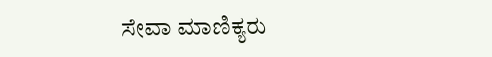ಸೇವಾ ಮಾಣಿಕ್ಯರು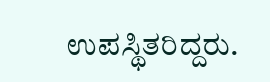ಉಪಸ್ಥಿತರಿದ್ದರು.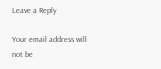Leave a Reply

Your email address will not be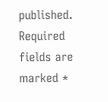published. Required fields are marked *